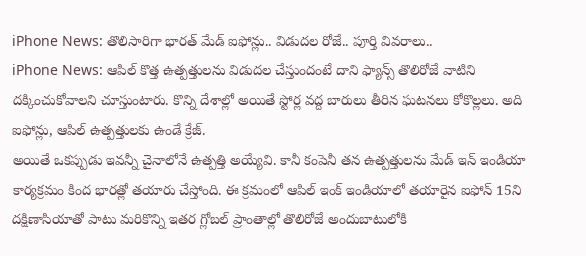iPhone News: తొలిసారిగా భారత్ మేడ్ ఐఫోన్లు.. విడుదల రోజే.. పూర్తి వివరాలు..
iPhone News: ఆపిల్ కొత్త ఉత్పత్తులను విడుదల చేస్తుందంటే దాని ఫ్యాన్స్ తొలిరోజే వాటిని దక్కించుకోవాలని చూస్తుంటారు. కొన్ని దేశాల్లో అయితే స్టోర్ల వద్ద బారులు తీరిన ఘటనలు కోకొల్లలు. అది ఐఫోన్లు, ఆపిల్ ఉత్పత్తులకు ఉండే క్రేజ్.
అయితే ఒకప్పుడు ఇవన్నీ చైనాలోనే ఉత్పత్తి అయ్యేవి. కానీ కంపెనీ తన ఉత్పత్తులను మేడ్ ఇన్ ఇండియా కార్యక్రమం కింద భారత్లో తయారు చేస్తోంది. ఈ క్రమంలో ఆపిల్ ఇంక్ ఇండియాలో తయారైన ఐఫోన్ 15ని దక్షిణాసియాతో పాటు మరికొన్ని ఇతర గ్లోబల్ ప్రాంతాల్లో తొలిరోజే అందుబాటులోకి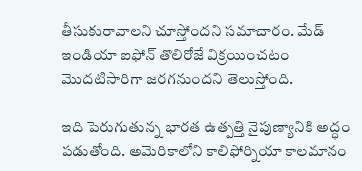తీసుకురావాలని చూస్తోందని సమాచారం. మేడ్ ఇండియా ఐఫోన్ తొలిరోజే విక్రయించటం మెుదటిసారిగా జరగనుందని తెలుస్తోంది.

ఇది పెరుగుతున్న భారత ఉత్పత్తి నైపుణ్యానికి అద్ధం పడుతోంది. అమెరికాలోని కాలిఫోర్నియా కాలమానం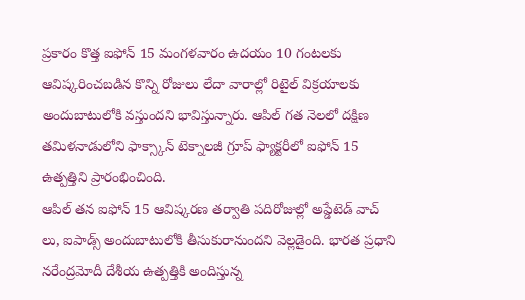ప్రకారం కొత్త ఐఫోన్ 15 మంగళవారం ఉదయం 10 గంటలకు ఆవిష్కరించబడిన కొన్ని రోజులు లేదా వారాల్లో రిటైల్ విక్రయాలకు అందుబాటులోకి వస్తుందని భావిస్తున్నారు. ఆపిల్ గత నెలలో దక్షిణ తమిళనాడులోని ఫాక్స్కాన్ టెక్నాలజీ గ్రూప్ ఫ్యాక్టరీలో ఐఫోన్ 15 ఉత్పత్తిని ప్రారంభించింది.
ఆపిల్ తన ఐఫోన్ 15 ఆవిష్కరణ తర్వాతి పదిరోజుల్లో అప్డేటెడ్ వాచ్ లు, ఐపాడ్స్ అందుబాటులోకి తీసుకురానుందని వెల్లడైంది. భారత ప్రధాని నరేంద్రమోదీ దేశీయ ఉత్పత్తికి అందిస్తున్న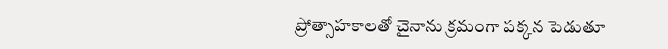ప్రోత్సాహకాలతో చైనాను క్రమంగా పక్కన పెడుతూ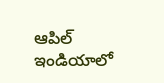ఆపిల్ ఇండియాలో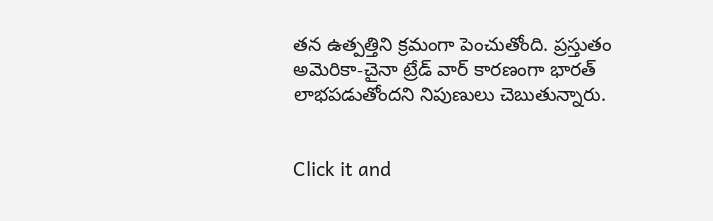తన ఉత్పత్తిని క్రమంగా పెంచుతోంది. ప్రస్తుతం అమెరికా-చైనా ట్రేడ్ వార్ కారణంగా భారత్ లాభపడుతోందని నిపుణులు చెబుతున్నారు.


Click it and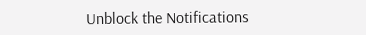Unblock the Notifications